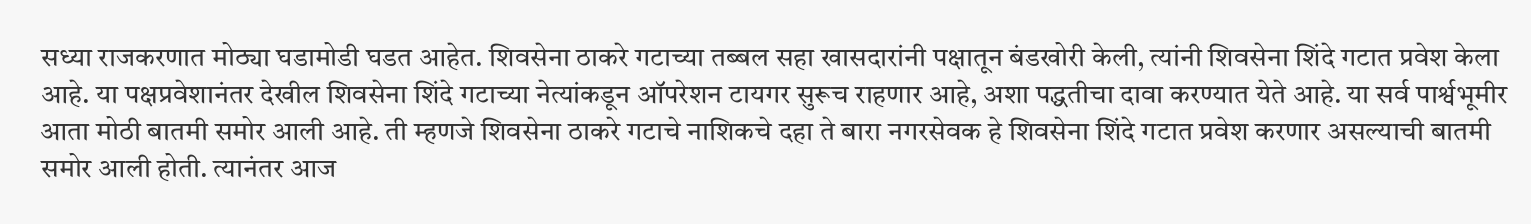सध्या राजकरणात मोठ्या घडामोडी घडत आहेत. शिवसेना ठाकरे गटाच्या तब्बल सहा खासदारांनी पक्षातून बंडखोरी केली, त्यांनी शिवसेना शिंदे गटात प्रवेश केला आहे. या पक्षप्रवेशानंतर देखील शिवसेना शिंदे गटाच्या नेत्यांकडून ऑपरेशन टायगर सुरूच राहणार आहे, अशा पद्धतीचा दावा करण्यात येते आहे. या सर्व पार्श्वभूमीर आता मोठी बातमी समोर आली आहे. ती म्हणजे शिवसेना ठाकरे गटाचे नाशिकचे दहा ते बारा नगरसेवक हे शिवसेना शिंदे गटात प्रवेश करणार असल्याची बातमी समोर आली होती. त्यानंतर आज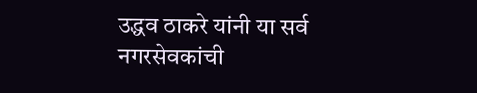उद्धव ठाकरे यांनी या सर्व नगरसेवकांची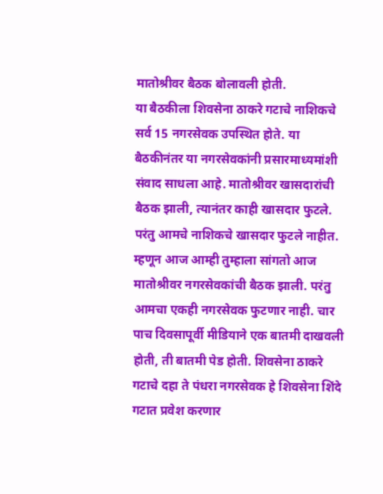मातोश्रीवर बैठक बोलावली होती.
या बैठकीला शिवसेना ठाकरे गटाचे नाशिकचे सर्व 15 नगरसेवक उपस्थित होते. या बैठकीनंतर या नगरसेवकांनी प्रसारमाध्यमांशी संवाद साधला आहे. मातोश्रीवर खासदारांची बैठक झाली, त्यानंतर काही खासदार फुटले. परंतु आमचे नाशिकचे खासदार फुटले नाहीत. म्हणून आज आम्ही तुम्हाला सांगतो आज मातोश्रीवर नगरसेवकांची बैठक झाली. परंतु आमचा एकही नगरसेवक फुटणार नाही. चार पाच दिवसापूर्वी मीडियाने एक बातमी दाखवली होती, ती बातमी पेड होती. शिवसेना ठाकरे गटाचे दहा ते पंधरा नगरसेवक हे शिवसेना शिंदे गटात प्रवेश करणार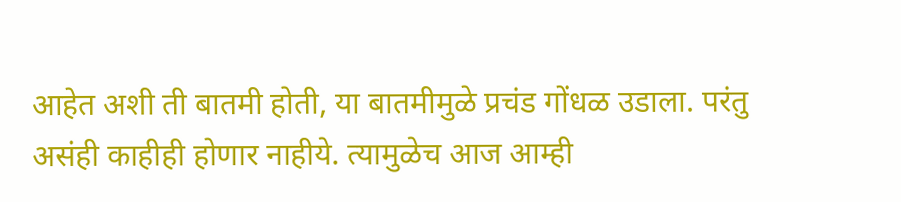आहेत अशी ती बातमी होती, या बातमीमुळे प्रचंड गोंधळ उडाला. परंतु असंही काहीही होणार नाहीये. त्यामुळेच आज आम्ही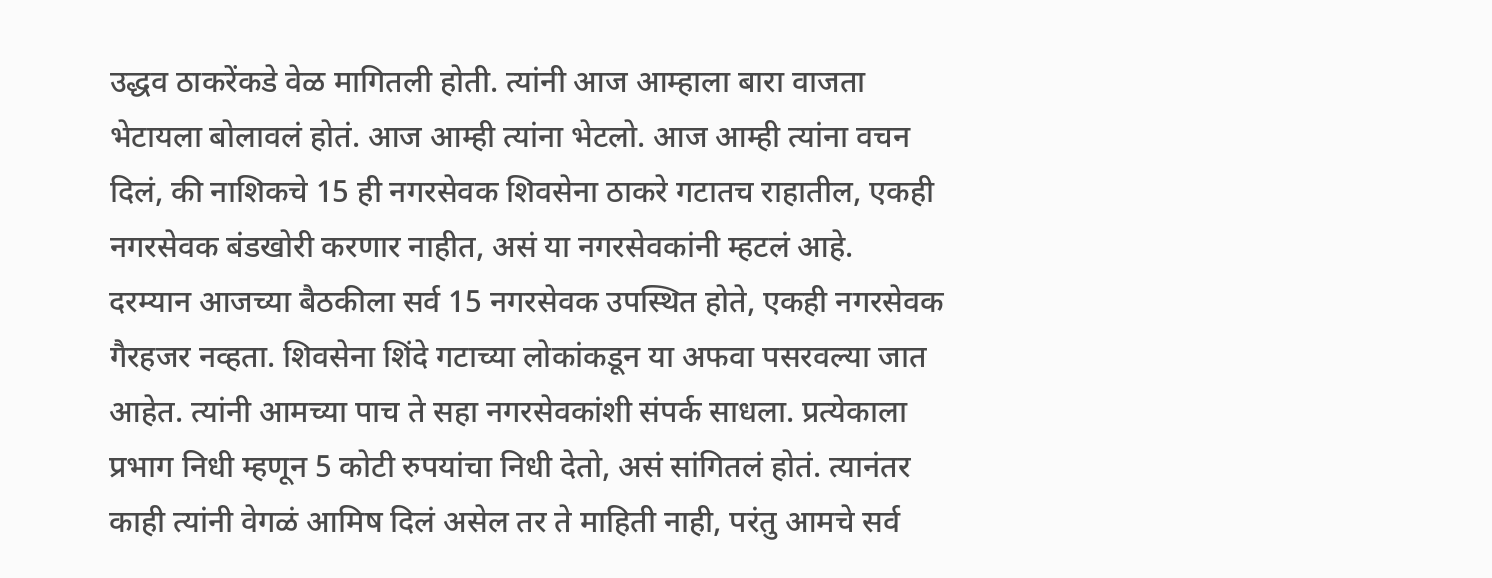उद्धव ठाकरेंकडे वेळ मागितली होती. त्यांनी आज आम्हाला बारा वाजता भेटायला बोलावलं होतं. आज आम्ही त्यांना भेटलो. आज आम्ही त्यांना वचन दिलं, की नाशिकचे 15 ही नगरसेवक शिवसेना ठाकरे गटातच राहातील, एकही नगरसेवक बंडखोरी करणार नाहीत, असं या नगरसेवकांनी म्हटलं आहे.
दरम्यान आजच्या बैठकीला सर्व 15 नगरसेवक उपस्थित होते, एकही नगरसेवक गैरहजर नव्हता. शिवसेना शिंदे गटाच्या लोकांकडून या अफवा पसरवल्या जात आहेत. त्यांनी आमच्या पाच ते सहा नगरसेवकांशी संपर्क साधला. प्रत्येकाला प्रभाग निधी म्हणून 5 कोटी रुपयांचा निधी देतो, असं सांगितलं होतं. त्यानंतर काही त्यांनी वेगळं आमिष दिलं असेल तर ते माहिती नाही, परंतु आमचे सर्व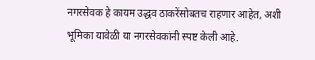नगरसेवक हे कायम उद्धव ठाकरेंसोबतच राहणार आहेत, अशी भूमिका यावेळी या नगरसेवकांनी स्पष्ट केली आहे.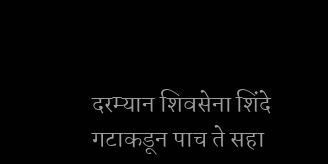दरम्यान शिवसेना शिंदे गटाकडून पाच ते सहा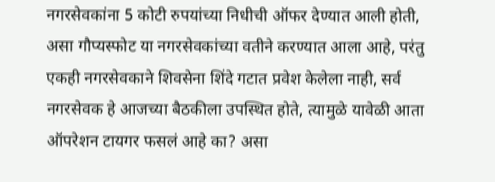नगरसेवकांना 5 कोटी रुपयांच्या निधीची ऑफर देण्यात आली होती, असा गौप्यस्फोट या नगरसेवकांच्या वतीने करण्यात आला आहे, परंतु एकही नगरसेवकाने शिवसेना शिंदे गटात प्रवेश केलेला नाही, सर्व नगरसेवक हे आजच्या बैठकीला उपस्थित होते, त्यामुळे यावेळी आता ऑपरेशन टायगर फसलं आहे का? असा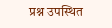प्रश्न उपस्थित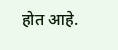होत आहे.